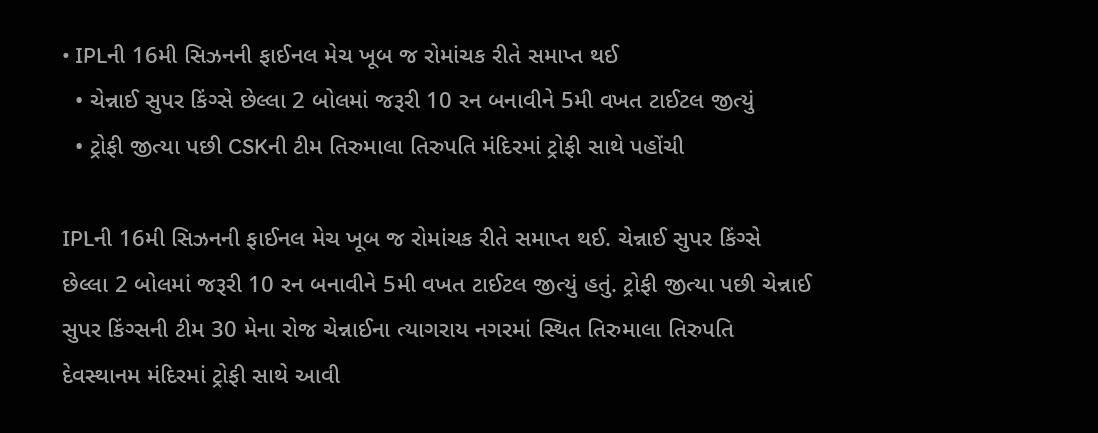• IPLની 16મી સિઝનની ફાઈનલ મેચ ખૂબ જ રોમાંચક રીતે સમાપ્ત થઈ
  • ચેન્નાઈ સુપર કિંગ્સે છેલ્લા 2 બોલમાં જરૂરી 10 રન બનાવીને 5મી વખત ટાઈટલ જીત્યું
  • ટ્રોફી જીત્યા પછી CSKની ટીમ તિરુમાલા તિરુપતિ મંદિરમાં ટ્રોફી સાથે પહોંચી

IPLની 16મી સિઝનની ફાઈનલ મેચ ખૂબ જ રોમાંચક રીતે સમાપ્ત થઈ. ચેન્નાઈ સુપર કિંગ્સે છેલ્લા 2 બોલમાં જરૂરી 10 રન બનાવીને 5મી વખત ટાઈટલ જીત્યું હતું. ટ્રોફી જીત્યા પછી ચેન્નાઈ સુપર કિંગ્સની ટીમ 30 મેના રોજ ચેન્નાઈના ત્યાગરાય નગરમાં સ્થિત તિરુમાલા તિરુપતિ દેવસ્થાનમ મંદિરમાં ટ્રોફી સાથે આવી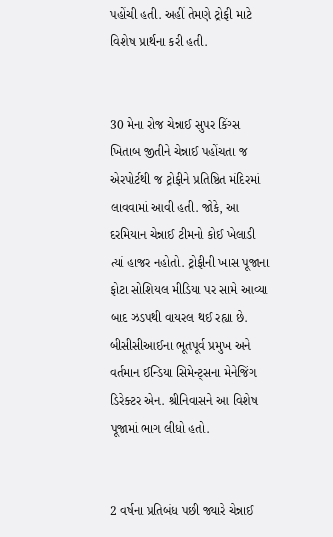પહોંચી હતી. અહીં તેમણે ટ્રોફી માટે વિશેષ પ્રાર્થના કરી હતી.


30 મેના રોજ ચેન્નાઈ સુપર કિંગ્સ ખિતાબ જીતીને ચેન્નાઈ પહોંચતા જ એરપોર્ટથી જ ટ્રોફીને પ્રતિષ્ઠિત મંદિરમાં લાવવામાં આવી હતી. જોકે, આ દરમિયાન ચેન્નાઈ ટીમનો કોઈ ખેલાડી ત્યાં હાજર નહોતો. ટ્રોફીની ખાસ પૂજાના ફોટા સોશિયલ મીડિયા પર સામે આવ્યા બાદ ઝડપથી વાયરલ થઈ રહ્યા છે. બીસીસીઆઈના ભૂતપૂર્વ પ્રમુખ અને વર્તમાન ઈન્ડિયા સિમેન્ટ્સના મેનેજિંગ ડિરેક્ટર એન. શ્રીનિવાસને આ વિશેષ પૂજામાં ભાગ લીધો હતો.


2 વર્ષના પ્રતિબંધ પછી જ્યારે ચેન્નાઈ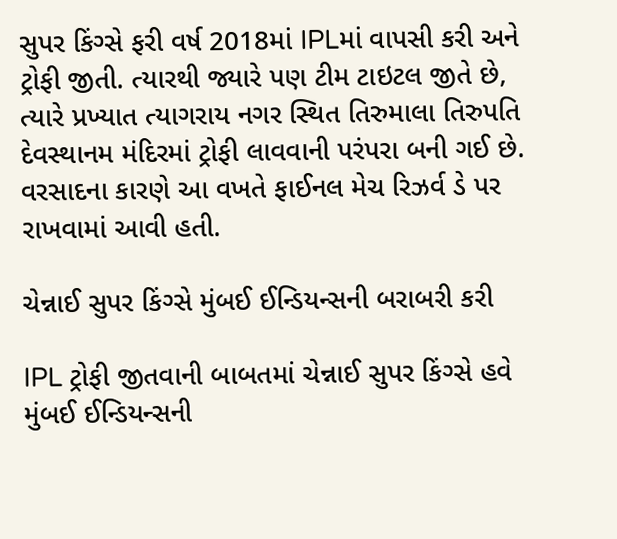સુપર કિંગ્સે ફરી વર્ષ 2018માં IPLમાં વાપસી કરી અને ટ્રોફી જીતી. ત્યારથી જ્યારે પણ ટીમ ટાઇટલ જીતે છે, ત્યારે પ્રખ્યાત ત્યાગરાય નગર સ્થિત તિરુમાલા તિરુપતિ દેવસ્થાનમ મંદિરમાં ટ્રોફી લાવવાની પરંપરા બની ગઈ છે. વરસાદના કારણે આ વખતે ફાઈનલ મેચ રિઝર્વ ડે પર રાખવામાં આવી હતી.

ચેન્નાઈ સુપર કિંગ્સે મુંબઈ ઈન્ડિયન્સની બરાબરી કરી

IPL ટ્રોફી જીતવાની બાબતમાં ચેન્નાઈ સુપર કિંગ્સે હવે મુંબઈ ઈન્ડિયન્સની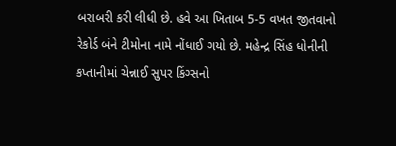બરાબરી કરી લીધી છે. હવે આ ખિતાબ 5-5 વખત જીતવાનો રેકોર્ડ બંને ટીમોના નામે નોંધાઈ ગયો છે. મહેન્દ્ર સિંહ ધોનીની કપ્તાનીમાં ચેન્નાઈ સુપર કિંગ્સનો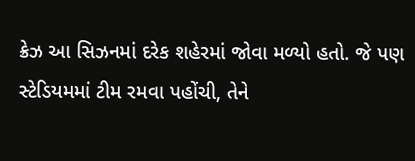ક્રેઝ આ સિઝનમાં દરેક શહેરમાં જોવા મળ્યો હતો. જે પણ સ્ટેડિયમમાં ટીમ રમવા પહોંચી, તેને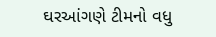ઘરઆંગણે ટીમનો વધુ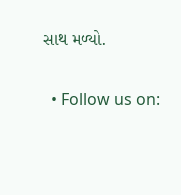સાથ મળ્યો.

  • Follow us on: